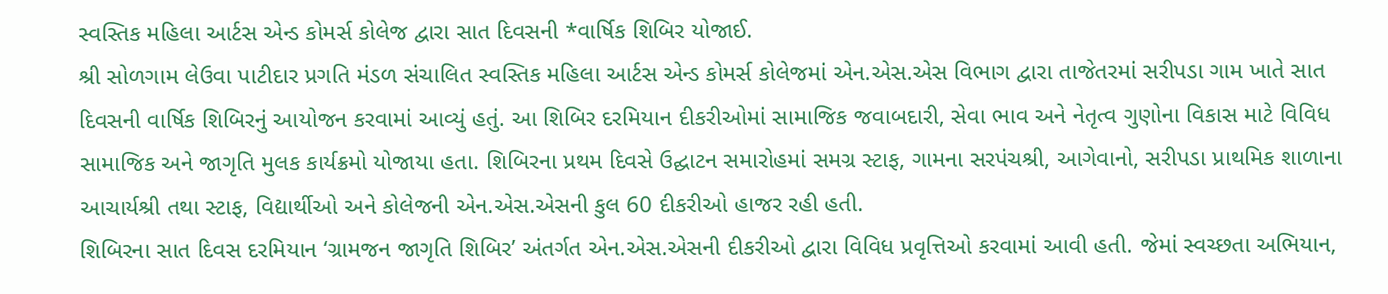સ્વસ્તિક મહિલા આર્ટસ એન્ડ કોમર્સ કોલેજ દ્વારા સાત દિવસની *વાર્ષિક શિબિર યોજાઈ.
શ્રી સોળગામ લેઉવા પાટીદાર પ્રગતિ મંડળ સંચાલિત સ્વસ્તિક મહિલા આર્ટસ એન્ડ કોમર્સ કોલેજમાં એન.એસ.એસ વિભાગ દ્વારા તાજેતરમાં સરીપડા ગામ ખાતે સાત દિવસની વાર્ષિક શિબિરનું આયોજન કરવામાં આવ્યું હતું. આ શિબિર દરમિયાન દીકરીઓમાં સામાજિક જવાબદારી, સેવા ભાવ અને નેતૃત્વ ગુણોના વિકાસ માટે વિવિધ સામાજિક અને જાગૃતિ મુલક કાર્યક્રમો યોજાયા હતા. શિબિરના પ્રથમ દિવસે ઉદ્ઘાટન સમારોહમાં સમગ્ર સ્ટાફ, ગામના સરપંચશ્રી, આગેવાનો, સરીપડા પ્રાથમિક શાળાના આચાર્યશ્રી તથા સ્ટાફ, વિદ્યાર્થીઓ અને કોલેજની એન.એસ.એસની કુલ 60 દીકરીઓ હાજર રહી હતી.
શિબિરના સાત દિવસ દરમિયાન ‘ગ્રામજન જાગૃતિ શિબિર’ અંતર્ગત એન.એસ.એસની દીકરીઓ દ્વારા વિવિધ પ્રવૃત્તિઓ કરવામાં આવી હતી. જેમાં સ્વચ્છતા અભિયાન,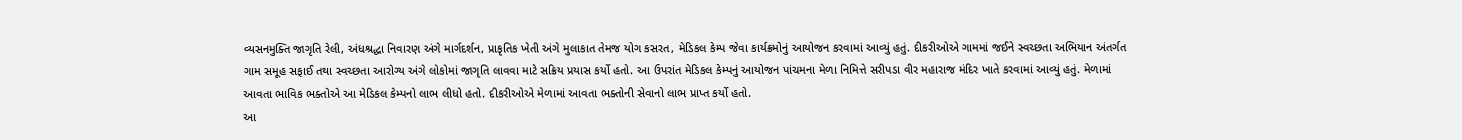વ્યસનમુક્તિ જાગૃતિ રેલી, અંધશ્રદ્ધા નિવારણ અંગે માર્ગદર્શન, પ્રાકૃતિક ખેતી અંગે મુલાકાત તેમજ યોગ કસરત, મેડિકલ કેમ્પ જેવા કાર્યક્રમોનું આયોજન કરવામાં આવ્યું હતું. દીકરીઓએ ગામમાં જઈને સ્વચ્છતા અભિયાન અંતર્ગત ગામ સમૂહ સફાઈ તથા સ્વચ્છતા આરોગ્ય અંગે લોકોમાં જાગૃતિ લાવવા માટે સક્રિય પ્રયાસ કર્યો હતો. આ ઉપરાંત મેડિકલ કેમ્પનું આયોજન પાંચમના મેળા નિમિત્તે સરીપડા વીર મહારાજ મંદિર ખાતે કરવામાં આવ્યું હતું. મેળામાં આવતા ભાવિક ભક્તોએ આ મેડિકલ કેમ્પનો લાભ લીધો હતો. દીકરીઓએ મેળામાં આવતા ભક્તોની સેવાનો લાભ પ્રાપ્ત કર્યો હતો.
આ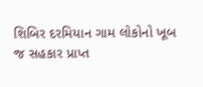શિબિર દરમિયાન ગામ લોકોનો ખૂબ જ સહકાર પ્રાપ્ત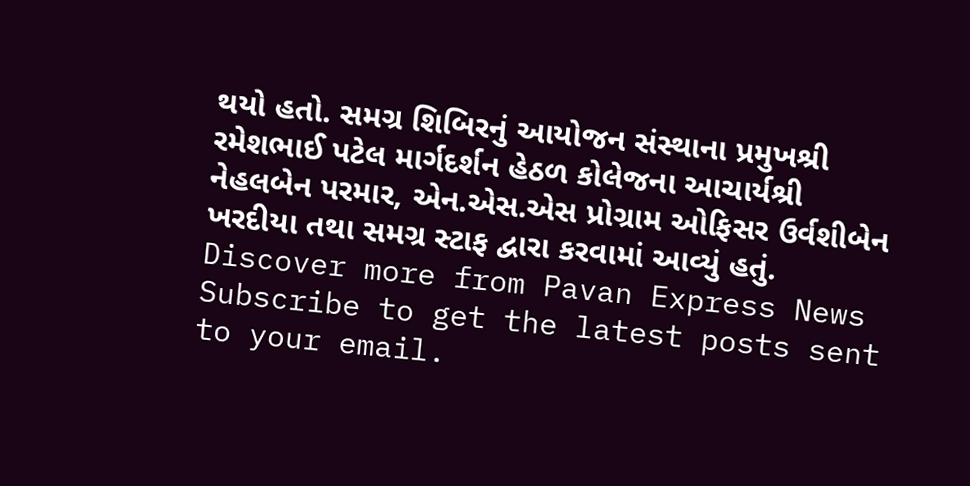થયો હતો. સમગ્ર શિબિરનું આયોજન સંસ્થાના પ્રમુખશ્રી રમેશભાઈ પટેલ માર્ગદર્શન હેઠળ કોલેજના આચાર્યશ્રી નેહલબેન પરમાર, એન.એસ.એસ પ્રોગ્રામ ઓફિસર ઉર્વશીબેન ખરદીયા તથા સમગ્ર સ્ટાફ દ્વારા કરવામાં આવ્યું હતું.
Discover more from Pavan Express News
Subscribe to get the latest posts sent to your email.